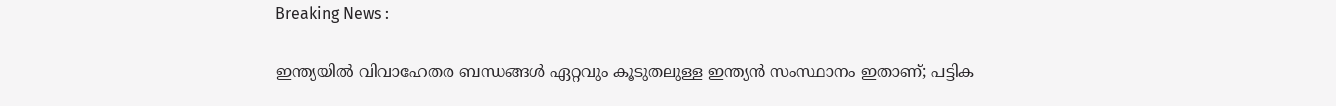Breaking News :

ഇന്ത്യയില്‍ വിവാഹേതര ബന്ധങ്ങള്‍ ഏറ്റവും കൂടുതലുള്ള ഇന്ത്യന്‍ സംസ്ഥാനം ഇതാണ്; പട്ടിക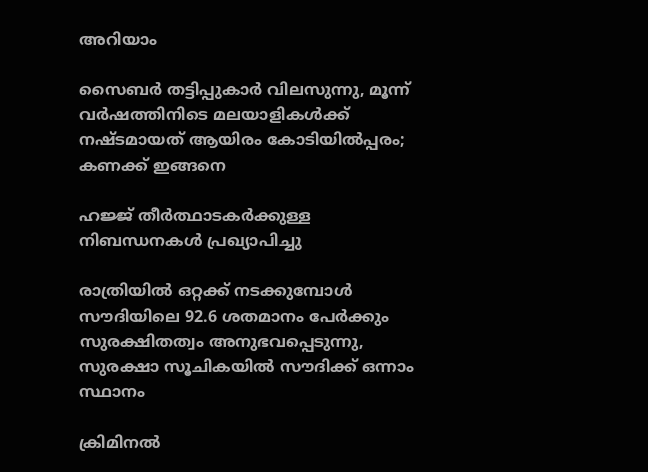അറിയാം

സൈബര്‍ തട്ടിപ്പുകാര്‍ വിലസുന്നു, മൂന്ന് വര്‍ഷത്തിനിടെ മലയാളികള്‍ക്ക് നഷ്ടമായത് ആയിരം കോടിയില്‍പ്പരം; കണക്ക് ഇങ്ങനെ

ഹജ്ജ് തീർത്ഥാടകർക്കുള്ള നിബന്ധനകൾ പ്രഖ്യാപിച്ചു

രാത്രിയിൽ ഒറ്റക്ക് നടക്കുമ്പോൾ സൗദിയിലെ 92.6 ശതമാനം പേർക്കും സുരക്ഷിതത്വം അനുഭവപ്പെടുന്നു, സുരക്ഷാ സൂചികയിൽ സൗദിക്ക് ഒന്നാം സ്ഥാനം

ക്രിമിനല്‍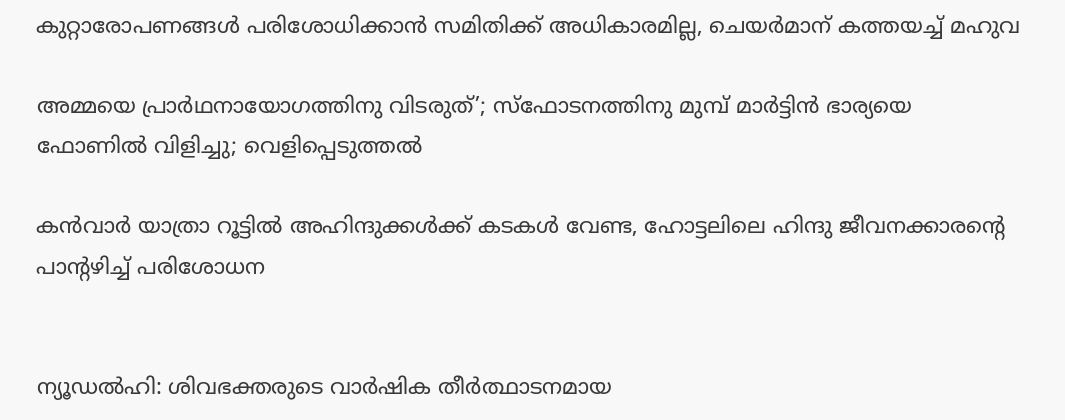കുറ്റാരോപണങ്ങള്‍ പരിശോധിക്കാന്‍ സമിതിക്ക്‌ അധികാരമില്ല, ചെയര്‍മാന്‌ കത്തയച്ച് മഹുവ

അമ്മയെ പ്രാര്‍ഥനായോഗത്തിനു വിടരുത്’; സ്‌ഫോടനത്തിനു മുമ്പ് മാര്‍ട്ടിന്‍ ഭാര്യയെ ഫോണില്‍ വിളിച്ചു; വെളിപ്പെടുത്തല്‍

കന്‍വാര്‍ യാത്രാ റൂട്ടില്‍ അഹിന്ദുക്കള്‍ക്ക് കടകള്‍ വേണ്ട, ഹോട്ടലിലെ ഹിന്ദു ജീവനക്കാരന്റെ പാന്റഴിച്ച് പരിശോധന


ന്യൂഡല്‍ഹി: ശിവഭക്തരുടെ വാര്‍ഷിക തീര്‍ത്ഥാടനമായ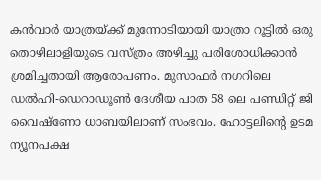കന്‍വാര്‍ യാത്രയ്ക്ക് മുന്നോടിയായി യാത്രാ റൂട്ടില്‍ ഒരു തൊഴിലാളിയുടെ വസ്ത്രം അഴിച്ചു പരിശോധിക്കാന്‍ ശ്രമിച്ചതായി ആരോപണം. മുസാഫര്‍ നഗറിലെ ഡല്‍ഹി-ഡെറാഡൂണ്‍ ദേശീയ പാത 58 ലെ പണ്ഡിറ്റ് ജി വൈഷ്‌ണോ ധാബയിലാണ് സംഭവം. ഹോട്ടലിന്റെ ഉടമ ന്യൂനപക്ഷ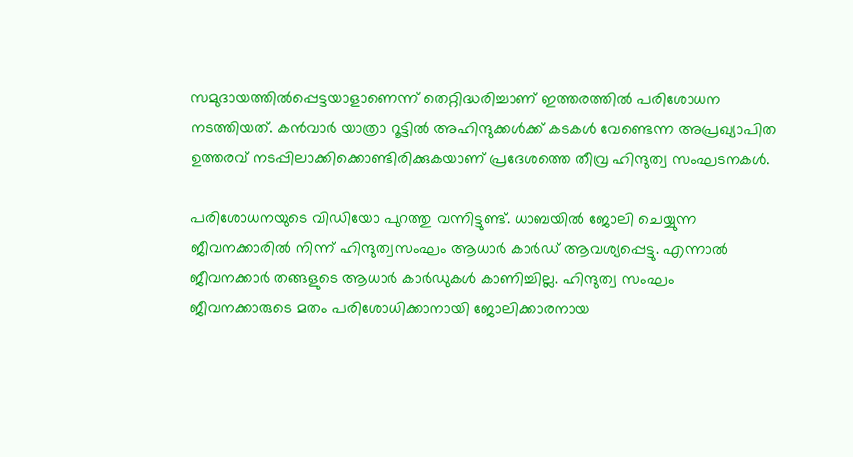സമുദായത്തില്‍പ്പെട്ടയാളാണെന്ന് തെറ്റിദ്ധരിച്ചാണ് ഇത്തരത്തില്‍ പരിശോധന നടത്തിയത്. കന്‍വാര്‍ യാത്രാ റൂട്ടില്‍ അഹിന്ദുക്കള്‍ക്ക് കടകള്‍ വേണ്ടെന്ന അപ്രഖ്യാപിത ഉത്തരവ് നടപ്പിലാക്കിക്കൊണ്ടിരിക്കുകയാണ് പ്രദേശത്തെ തീവ്ര ഹിന്ദുത്വ സംഘടനകള്‍.

പരിശോധനയുടെ വിഡിയോ പുറത്തു വന്നിട്ടുണ്ട്. ധാബയില്‍ ജോലി ചെയ്യുന്ന ജീവനക്കാരില്‍ നിന്ന് ഹിന്ദുത്വസംഘം ആധാര്‍ കാര്‍ഡ് ആവശ്യപ്പെട്ടു. എന്നാല്‍ ജീവനക്കാര്‍ തങ്ങളുടെ ആധാര്‍ കാര്‍ഡുകള്‍ കാണിച്ചില്ല. ഹിന്ദുത്വ സംഘം ജീവനക്കാരുടെ മതം പരിശോധിക്കാനായി ജോലിക്കാരനായ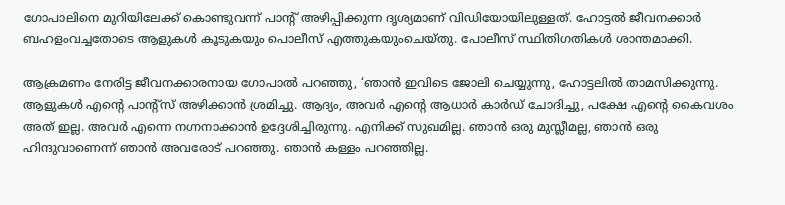ഗോപാലിനെ മുറിയിലേക്ക് കൊണ്ടുവന്ന് പാന്റ് അഴിപ്പിക്കുന്ന ദൃശ്യമാണ് വിഡിയോയിലുള്ളത്. ഹോട്ടല്‍ ജീവനക്കാര്‍ ബഹളംവച്ചതോടെ ആളുകള്‍ കൂടുകയും പൊലീസ് എത്തുകയുംചെയ്തു. പോലീസ് സ്ഥിതിഗതികള്‍ ശാന്തമാക്കി.

ആക്രമണം നേരിട്ട ജീവനക്കാരനായ ഗോപാല്‍ പറഞ്ഞു, ‘ഞാന്‍ ഇവിടെ ജോലി ചെയ്യുന്നു, ഹോട്ടലില്‍ താമസിക്കുന്നു. ആളുകള്‍ എന്റെ പാന്റ്‌സ് അഴിക്കാന്‍ ശ്രമിച്ചു. ആദ്യം, അവര്‍ എന്റെ ആധാര്‍ കാര്‍ഡ് ചോദിച്ചു, പക്ഷേ എന്റെ കൈവശം അത് ഇല്ല. അവര്‍ എന്നെ നഗ്നനാക്കാന്‍ ഉദ്ദേശിച്ചിരുന്നു. എനിക്ക് സുഖമില്ല. ഞാന്‍ ഒരു മുസ്ലീമല്ല, ഞാന്‍ ഒരു ഹിന്ദുവാണെന്ന് ഞാന്‍ അവരോട് പറഞ്ഞു. ഞാന്‍ കള്ളം പറഞ്ഞില്ല.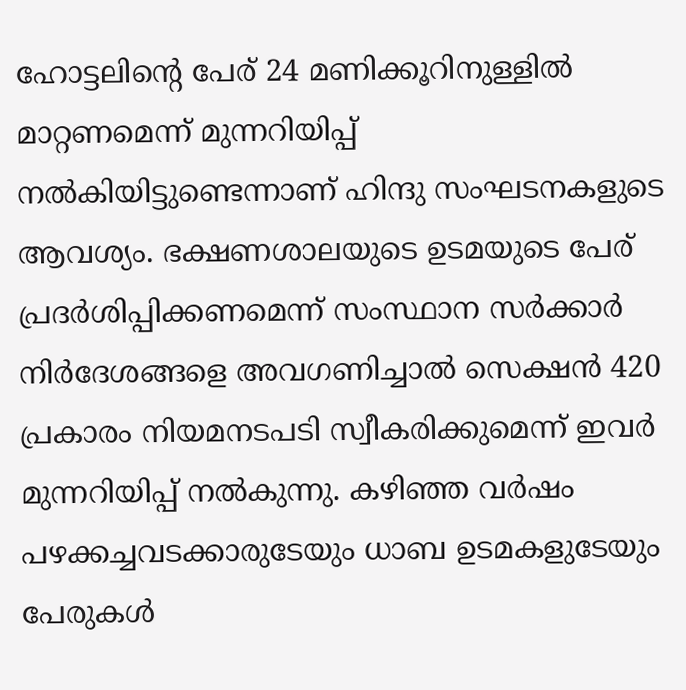ഹോട്ടലിന്റെ പേര് 24 മണിക്കൂറിനുള്ളില്‍ മാറ്റണമെന്ന് മുന്നറിയിപ്പ് നല്‍കിയിട്ടുണ്ടെന്നാണ് ഹിന്ദു സംഘടനകളുടെ ആവശ്യം. ഭക്ഷണശാലയുടെ ഉടമയുടെ പേര് പ്രദര്‍ശിപ്പിക്കണമെന്ന് സംസ്ഥാന സര്‍ക്കാര്‍ നിര്‍ദേശങ്ങളെ അവഗണിച്ചാല്‍ സെക്ഷന്‍ 420 പ്രകാരം നിയമനടപടി സ്വീകരിക്കുമെന്ന് ഇവര്‍ മുന്നറിയിപ്പ് നല്‍കുന്നു. കഴിഞ്ഞ വര്‍ഷം പഴക്കച്ചവടക്കാരുടേയും ധാബ ഉടമകളുടേയും പേരുകള്‍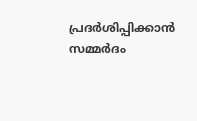പ്രദര്‍ശിപ്പിക്കാന്‍ സമ്മര്‍ദം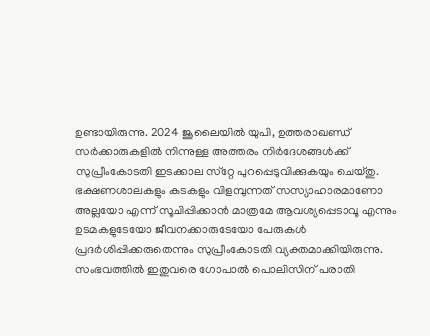ഉണ്ടായിരുന്നു. 2024 ജൂലൈയില്‍ യുപി, ഉത്തരാഖണ്ഡ് സര്‍ക്കാരുകളില്‍ നിന്നുള്ള അത്തരം നിര്‍ദേശങ്ങള്‍ക്ക് സുപ്രീംകോടതി ഇടക്കാല സ്‌റ്റേ പുറപ്പെടുവിക്കുകയും ചെയ്തു. ഭക്ഷണശാലകളും കടകളും വിളമ്പുന്നത് സസ്യാഹാരമാണോ അല്ലയോ എന്ന് സൂചിപ്പിക്കാന്‍ മാത്രമേ ആവശ്യപ്പെടാവൂ എന്നും ഉടമകളുടേയോ ജീവനക്കാരുടേയോ പേരുകള്‍ പ്രദര്‍ശിപ്പിക്കരുതെന്നും സുപ്രീംകോടതി വ്യക്തമാക്കിയിരുന്നു. സംഭവത്തില്‍ ഇതുവരെ ഗോപാല്‍ പൊലിസിന് പരാതി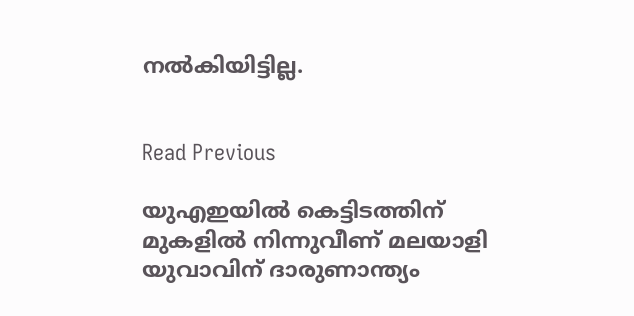നല്‍കിയിട്ടില്ല.


Read Previous

യുഎഇയിൽ കെട്ടിടത്തിന് മുകളിൽ നിന്നുവീണ് മലയാളി യുവാവിന് ദാരുണാന്ത്യം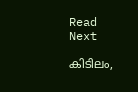Read Next

കിടിലം,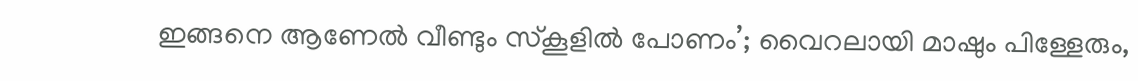ഇങ്ങനെ ആണേൽ വീണ്ടും സ്‌കൂളില്‍ പോണം’; വൈറലായി മാഷും പിള്ളേരും,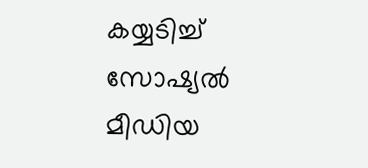കയ്യടിച്ച് സോഷ്യല്‍ മീഡിയ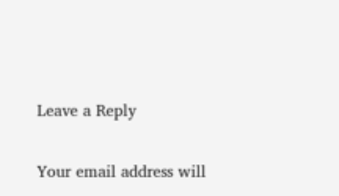Leave a Reply

Your email address will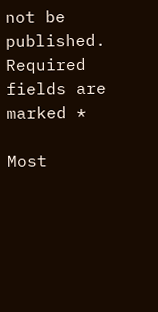not be published. Required fields are marked *

Most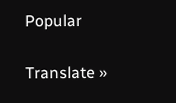Popular

Translate »